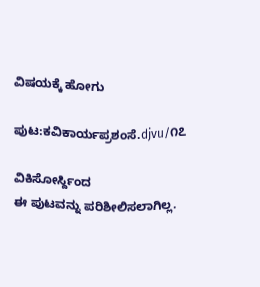ವಿಷಯಕ್ಕೆ ಹೋಗು

ಪುಟ:ಕವಿಕಾರ್ಯಪ್ರಶಂಸೆ.djvu/೧೭

ವಿಕಿಸೋರ್ಸ್ದಿಂದ
ಈ ಪುಟವನ್ನು ಪರಿಶೀಲಿಸಲಾಗಿಲ್ಲ.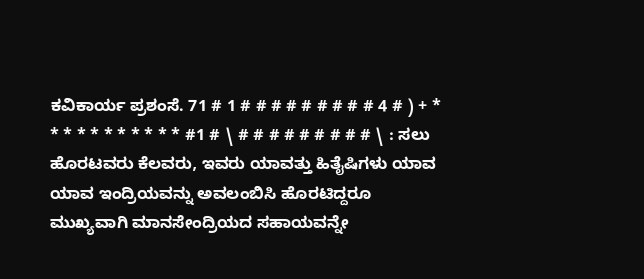ಕವಿಕಾರ್ಯ ಪ್ರಶಂಸೆ. 71 # 1 # # # # # # # # # 4 # ) + * * * * * * * * * * * #1 # \ # # # # # # # # # \ : ಸಲು ಹೊರಟವರು ಕೆಲವರು, ಇವರು ಯಾವತ್ತು ಹಿತೈಷಿಗಳು ಯಾವ ಯಾವ ಇಂದ್ರಿಯವನ್ನು ಅವಲಂಬಿಸಿ ಹೊರಟಿದ್ದರೂ ಮುಖ್ಯವಾಗಿ ಮಾನಸೇಂದ್ರಿಯದ ಸಹಾಯವನ್ನೇ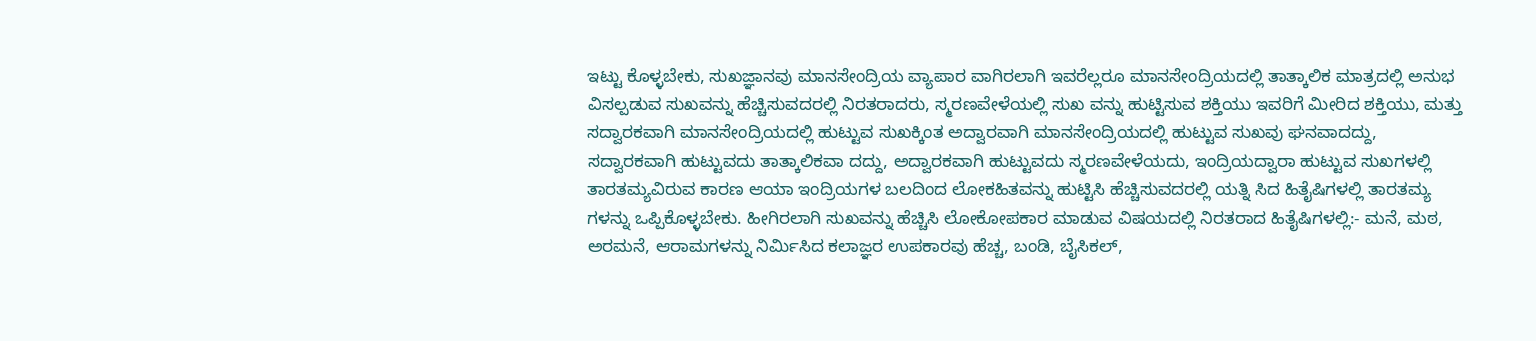ಇಟ್ಟು ಕೊಳ್ಳಬೇಕು, ಸುಖಜ್ಞಾನವು ಮಾನಸೇಂದ್ರಿಯ ವ್ಯಾಪಾರ ವಾಗಿರಲಾಗಿ ಇವರೆಲ್ಲರೂ ಮಾನಸೇಂದ್ರಿಯದಲ್ಲಿ ತಾತ್ಕಾಲಿಕ ಮಾತ್ರದಲ್ಲಿ ಅನುಭ ವಿಸಲ್ಪಡುವ ಸುಖವನ್ನು ಹೆಚ್ಚಿಸುವದರಲ್ಲಿ ನಿರತರಾದರು, ಸ್ಮರಣವೇಳೆಯಲ್ಲಿ ಸುಖ ವನ್ನು ಹುಟ್ಟಿಸುವ ಶಕ್ತಿಯು ಇವರಿಗೆ ಮೀರಿದ ಶಕ್ತಿಯು, ಮತ್ತು ಸದ್ವಾರಕವಾಗಿ ಮಾನಸೇಂದ್ರಿಯದಲ್ಲಿ ಹುಟ್ಟುವ ಸುಖಕ್ಕಿಂತ ಅದ್ವಾರವಾಗಿ ಮಾನಸೇಂದ್ರಿಯದಲ್ಲಿ ಹುಟ್ಟುವ ಸುಖವು ಘನವಾದದ್ದು, ಸದ್ವಾರಕವಾಗಿ ಹುಟ್ಟುವದು ತಾತ್ಕಾಲಿಕವಾ ದದ್ದು, ಅದ್ವಾರಕವಾಗಿ ಹುಟ್ಟುವದು ಸ್ಮರಣವೇಳೆಯದು, ಇಂದ್ರಿಯದ್ವಾರಾ ಹುಟ್ಟುವ ಸುಖಗಳಲ್ಲಿ ತಾರತಮ್ಯವಿರುವ ಕಾರಣ ಆಯಾ ಇಂದ್ರಿಯಗಳ ಬಲದಿಂದ ಲೋಕಹಿತವನ್ನು ಹುಟ್ಟಿಸಿ ಹೆಚ್ಚಿಸುವದರಲ್ಲಿ ಯತ್ನಿ ಸಿದ ಹಿತೈಷಿಗಳಲ್ಲಿ ತಾರತಮ್ಯ ಗಳನ್ನು ಒಪ್ಪಿಕೊಳ್ಳಬೇಕು. ಹೀಗಿರಲಾಗಿ ಸುಖವನ್ನು ಹೆಚ್ಚಿಸಿ ಲೋಕೋಪಕಾರ ಮಾಡುವ ವಿಷಯದಲ್ಲಿ ನಿರತರಾದ ಹಿತೈಷಿಗಳಲ್ಲಿ:- ಮನೆ, ಮಠ, ಅರಮನೆ, ಆರಾಮಗಳನ್ನು ನಿರ್ಮಿಸಿದ ಕಲಾಜ್ಞರ ಉಪಕಾರವು ಹೆಚ್ಚ, ಬಂಡಿ, ಬೈಸಿಕಲ್,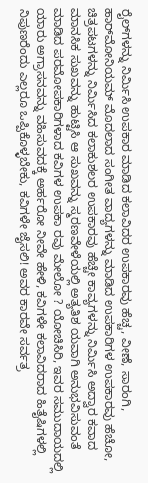ರೈಲ್‌ಗಳನ್ನು ನಿರ್ಮಿಸಿ ಉಪಕಾರ ಮಾಡಿದ ಕಲಾವಿದರ ಉಪಕಾರವು ಹೆಚ್ಚ, ವೀಣೆ, ಸಾರಂಗಿ, ಹಾರ್‌ಮೋನಿಯಮ್ ಮೊದಲಾದ ಸಂಗೀತ ವಾದ್ಯಗಳನ್ನು ಮಾಡಿದ ಉಪಕಾರಿಗಳ ಉಪಕಾರವು ಹೆಚೋ, ಚಿತ್ರಪಟಗಳನ್ನು ನಿರ್ಮಿಸಿದ ಕಲಾಕುಶಲರ ಉಪಕಾರವು ಹೆಚ್ಚೇ ಕಾವ್ಯಗಳನ್ನು ನಿರ್ಮಿಸಿ ಅದ್ವಾರ ಕವಾದ ಮಾನಸಿಕ ಸುಖವನ್ನು ಹುಟ್ಟಿಸಿ ಆ ಸುಖವನ್ನು ಸ್ಮರಣವೇಳೆಯಲ್ಲಿ ಅತ್ಯತಿಶ ಯವಾಗಿ ಅನುಭವಿಸುವಂತೆ ಮಾಡಿದ ಪರಮೋಪಕಾರಿಗಳಾದ ಕವಿಗಳ ಉಪಕಾ ರವು ಮೇಲೋ ? ಯೋಚಿಸಿರಿ, ಇವರ ಸಮುದಾಯದಲ್ಲಿ ಯಾರು ಅಗ್ರಾಸನವನ್ನು ವಹಿಸುವದಕ್ಕೆ ಅರ್ಹರೋ ನೀವೇ ಹೇಳಿ, ಕವಿಗಳೇ ಕಲಾವಿದರಾದ ಹಿತೈಷಿಗಳಲ್ಲಿ ನಿಪುಣರೆಂದು ಎಲ್ಲರೂ ಒಪ್ಪಿಕೊಳ್ಳಬೇಕು, ಕವಿಗಳೇ ಜೈಸಲಿ! ಅವರ ಕಾರವೇ ಸರ್ವತ್ರ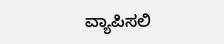ವ್ಯಾಪಿಸಲಿ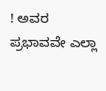! ಅವರ ಪ್ರಭಾವವೇ ಎಲ್ಲಾ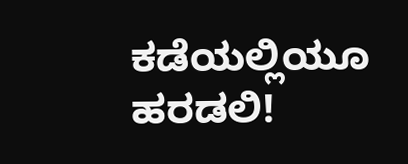ಕಡೆಯಲ್ಲಿಯೂ ಹರಡಲಿ!